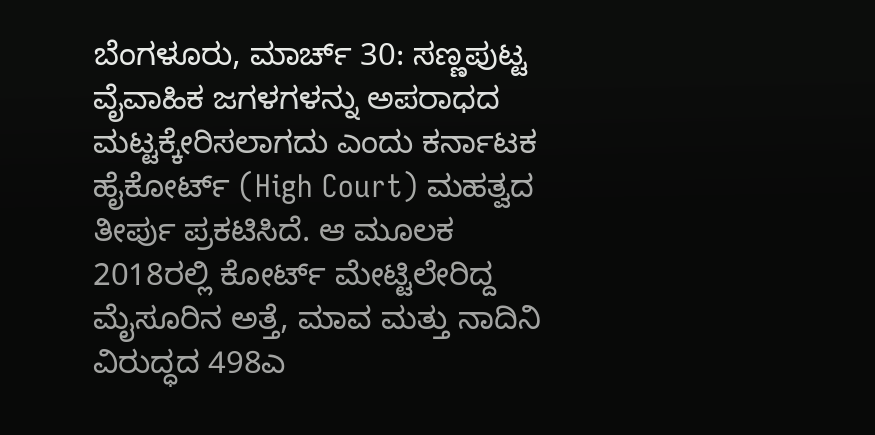ಬೆಂಗಳೂರು, ಮಾರ್ಚ್ 30: ಸಣ್ಣಪುಟ್ಟ ವೈವಾಹಿಕ ಜಗಳಗಳನ್ನು ಅಪರಾಧದ ಮಟ್ಟಕ್ಕೇರಿಸಲಾಗದು ಎಂದು ಕರ್ನಾಟಕ ಹೈಕೋರ್ಟ್ (High Court) ಮಹತ್ವದ ತೀರ್ಪು ಪ್ರಕಟಿಸಿದೆ. ಆ ಮೂಲಕ 2018ರಲ್ಲಿ ಕೋರ್ಟ್ ಮೇಟ್ಟಿಲೇರಿದ್ದ ಮೈಸೂರಿನ ಅತ್ತೆ, ಮಾವ ಮತ್ತು ನಾದಿನಿ ವಿರುದ್ಧದ 498ಎ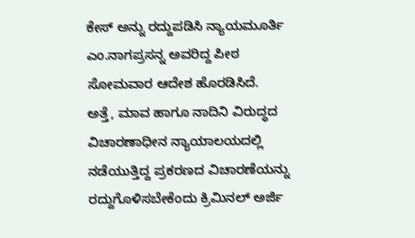ಕೇಸ್ ಅನ್ನು ರದ್ದುಪಡಿಸಿ ನ್ಯಾಯಮೂರ್ತಿ ಎಂ.ನಾಗಪ್ರಸನ್ನ ಅವರಿದ್ದ ಪೀಠ ಸೋಮವಾರ ಆದೇಶ ಹೊರಡಿಸಿದೆ.
ಅತ್ತೆ, ಮಾವ ಹಾಗೂ ನಾದಿನಿ ವಿರುದ್ಧದ ವಿಚಾರಣಾಧೀನ ನ್ಯಾಯಾಲಯದಲ್ಲಿ ನಡೆಯುತ್ತಿದ್ದ ಪ್ರಕರಣದ ವಿಚಾರಣೆಯನ್ನು ರದ್ದುಗೊಳಿಸಬೇಕೆಂದು ಕ್ರಿಮಿನಲ್ ಅರ್ಜಿ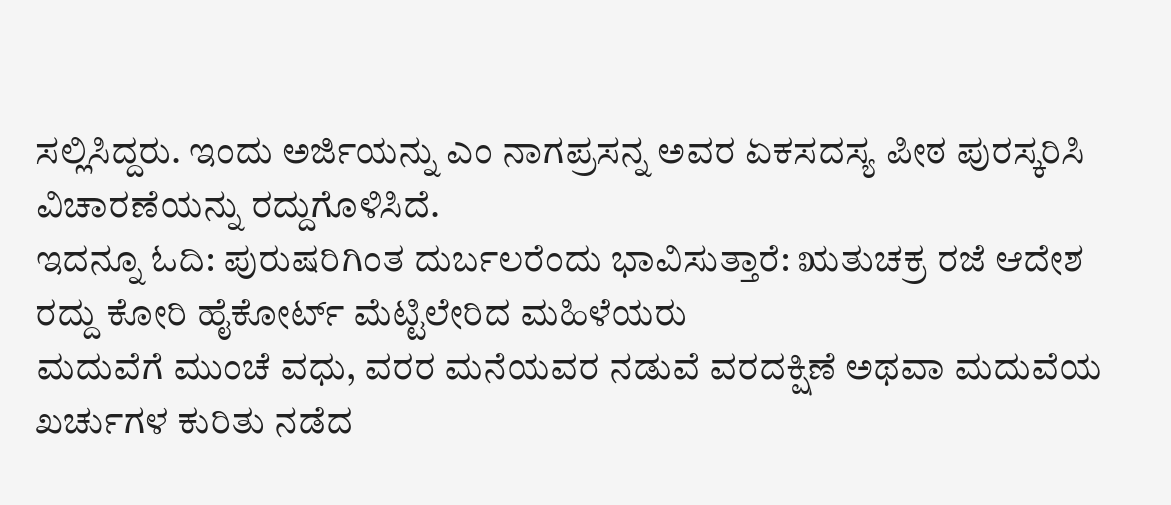ಸಲ್ಲಿಸಿದ್ದರು. ಇಂದು ಅರ್ಜಿಯನ್ನು ಎಂ ನಾಗಪ್ರಸನ್ನ ಅವರ ಏಕಸದಸ್ಯ ಪೀಠ ಪುರಸ್ಕರಿಸಿ ವಿಚಾರಣೆಯನ್ನು ರದ್ದುಗೊಳಿಸಿದೆ.
ಇದನ್ನೂ ಓದಿ: ಪುರುಷರಿಗಿಂತ ದುರ್ಬಲರೆಂದು ಭಾವಿಸುತ್ತಾರೆ: ಋತುಚಕ್ರ ರಜೆ ಆದೇಶ ರದ್ದು ಕೋರಿ ಹೈಕೋರ್ಟ್ ಮೆಟ್ಟಿಲೇರಿದ ಮಹಿಳೆಯರು
ಮದುವೆಗೆ ಮುಂಚೆ ವಧು, ವರರ ಮನೆಯವರ ನಡುವೆ ವರದಕ್ಷಿಣೆ ಅಥವಾ ಮದುವೆಯ ಖರ್ಚುಗಳ ಕುರಿತು ನಡೆದ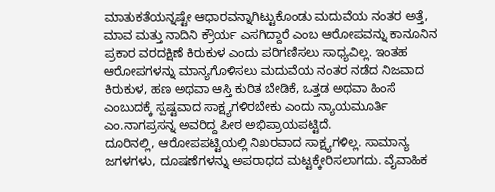ಮಾತುಕತೆಯನ್ನಷ್ಟೇ ಆಧಾರವನ್ನಾಗಿಟ್ಟುಕೊಂಡು ಮದುವೆಯ ನಂತರ ಅತ್ತೆ, ಮಾವ ಮತ್ತು ನಾದಿನಿ ಕ್ರೌರ್ಯ ಎಸಗಿದ್ದಾರೆ ಎಂಬ ಆರೋಪವನ್ನು ಕಾನೂನಿನ ಪ್ರಕಾರ ವರದಕ್ಷಿಣೆ ಕಿರುಕುಳ ಎಂದು ಪರಿಗಣಿಸಲು ಸಾಧ್ಯವಿಲ್ಲ. ಇಂತಹ ಆರೋಪಗಳನ್ನು ಮಾನ್ಯಗೊಳಿಸಲು ಮದುವೆಯ ನಂತರ ನಡೆದ ನಿಜವಾದ ಕಿರುಕುಳ, ಹಣ ಅಥವಾ ಆಸ್ತಿ ಕುರಿತ ಬೇಡಿಕೆ, ಒತ್ತಡ ಅಥವಾ ಹಿಂಸೆ ಎಂಬುದಕ್ಕೆ ಸ್ಪಷ್ಟವಾದ ಸಾಕ್ಷ್ಯಗಳಿರಬೇಕು ಎಂದು ನ್ಯಾಯಮೂರ್ತಿ ಎಂ.ನಾಗಪ್ರಸನ್ನ ಅವರಿದ್ದ ಪೀಠ ಅಭಿಪ್ರಾಯಪಟ್ಟಿದೆ.
ದೂರಿನಲ್ಲಿ, ಆರೋಪಪಟ್ಟಿಯಲ್ಲಿ ನಿಖರವಾದ ಸಾಕ್ಷ್ಯಗಳಿಲ್ಲ. ಸಾಮಾನ್ಯ ಜಗಳಗಳು, ದೂಷಣೆಗಳನ್ನು ಅಪರಾಧದ ಮಟ್ಟಕ್ಕೇರಿಸಲಾಗದು. ವೈವಾಹಿಕ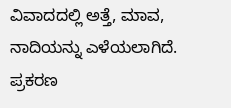ವಿವಾದದಲ್ಲಿ ಅತ್ತೆ, ಮಾವ, ನಾದಿಯನ್ನು ಎಳೆಯಲಾಗಿದೆ. ಪ್ರಕರಣ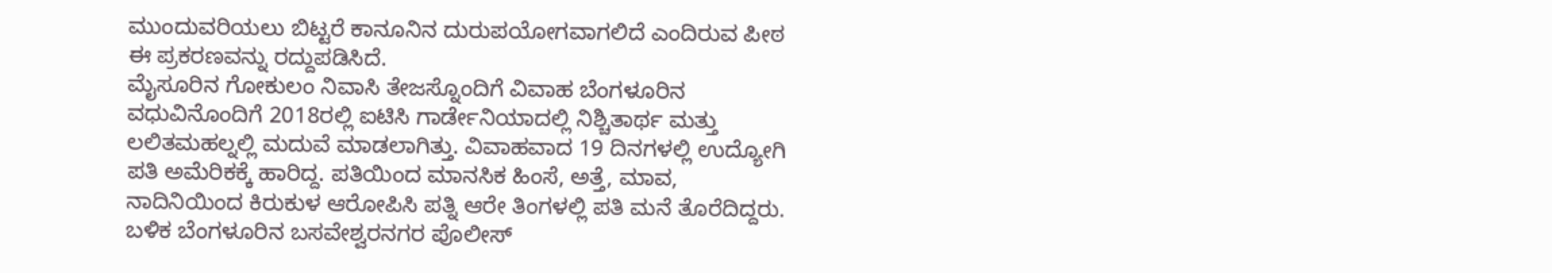ಮುಂದುವರಿಯಲು ಬಿಟ್ಟರೆ ಕಾನೂನಿನ ದುರುಪಯೋಗವಾಗಲಿದೆ ಎಂದಿರುವ ಪೀಠ ಈ ಪ್ರಕರಣವನ್ನು ರದ್ದುಪಡಿಸಿದೆ.
ಮೈಸೂರಿನ ಗೋಕುಲಂ ನಿವಾಸಿ ತೇಜಸ್ನೊಂದಿಗೆ ವಿವಾಹ ಬೆಂಗಳೂರಿನ ವಧುವಿನೊಂದಿಗೆ 2018ರಲ್ಲಿ ಐಟಿಸಿ ಗಾರ್ಡೇನಿಯಾದಲ್ಲಿ ನಿಶ್ಚಿತಾರ್ಥ ಮತ್ತು ಲಲಿತಮಹಲ್ನಲ್ಲಿ ಮದುವೆ ಮಾಡಲಾಗಿತ್ತು. ವಿವಾಹವಾದ 19 ದಿನಗಳಲ್ಲಿ ಉದ್ಯೋಗಿ ಪತಿ ಅಮೆರಿಕಕ್ಕೆ ಹಾರಿದ್ದ. ಪತಿಯಿಂದ ಮಾನಸಿಕ ಹಿಂಸೆ, ಅತ್ತೆ, ಮಾವ, ನಾದಿನಿಯಿಂದ ಕಿರುಕುಳ ಆರೋಪಿಸಿ ಪತ್ನಿ ಆರೇ ತಿಂಗಳಲ್ಲಿ ಪತಿ ಮನೆ ತೊರೆದಿದ್ದರು. ಬಳಿಕ ಬೆಂಗಳೂರಿನ ಬಸವೇಶ್ವರನಗರ ಪೊಲೀಸ್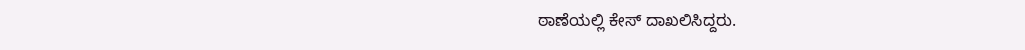ಠಾಣೆಯಲ್ಲಿ ಕೇಸ್ ದಾಖಲಿಸಿದ್ದರು.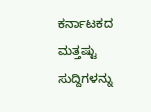ಕರ್ನಾಟಕದ ಮತ್ತಷ್ಟು ಸುದ್ದಿಗಳನ್ನು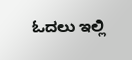ಓದಲು ಇಲ್ಲಿ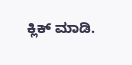ಕ್ಲಿಕ್ ಮಾಡಿ.